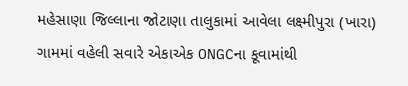મહેસાણા જિલ્લાના જોટાણા તાલુકામાં આવેલા લક્ષ્મીપુરા (ખારા) ગામમાં વહેલી સવારે એકાએક ONGCના કૂવામાંથી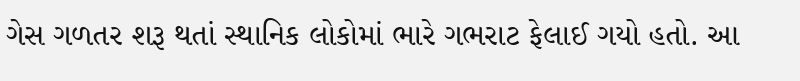ગેસ ગળતર શરૂ થતાં સ્થાનિક લોકોમાં ભારે ગભરાટ ફેલાઈ ગયો હતો. આ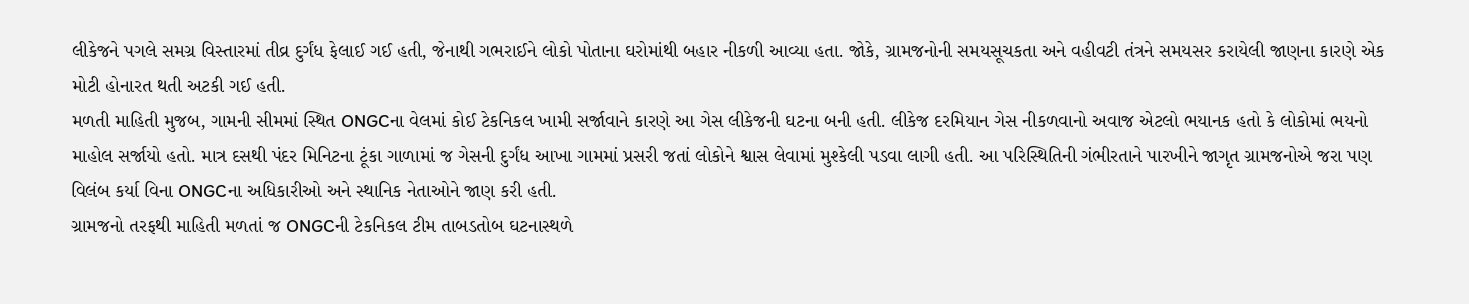લીકેજને પગલે સમગ્ર વિસ્તારમાં તીવ્ર દુર્ગંધ ફેલાઈ ગઈ હતી, જેનાથી ગભરાઈને લોકો પોતાના ઘરોમાંથી બહાર નીકળી આવ્યા હતા. જોકે, ગ્રામજનોની સમયસૂચકતા અને વહીવટી તંત્રને સમયસર કરાયેલી જાણના કારણે એક મોટી હોનારત થતી અટકી ગઈ હતી.
મળતી માહિતી મુજબ, ગામની સીમમાં સ્થિત ONGCના વેલમાં કોઈ ટેકનિકલ ખામી સર્જાવાને કારણે આ ગેસ લીકેજની ઘટના બની હતી. લીકેજ દરમિયાન ગેસ નીકળવાનો અવાજ એટલો ભયાનક હતો કે લોકોમાં ભયનો માહોલ સર્જાયો હતો. માત્ર દસથી પંદર મિનિટના ટૂંકા ગાળામાં જ ગેસની દુર્ગંધ આખા ગામમાં પ્રસરી જતાં લોકોને શ્વાસ લેવામાં મુશ્કેલી પડવા લાગી હતી. આ પરિસ્થિતિની ગંભીરતાને પારખીને જાગૃત ગ્રામજનોએ જરા પણ વિલંબ કર્યા વિના ONGCના અધિકારીઓ અને સ્થાનિક નેતાઓને જાણ કરી હતી.
ગ્રામજનો તરફથી માહિતી મળતાં જ ONGCની ટેકનિકલ ટીમ તાબડતોબ ઘટનાસ્થળે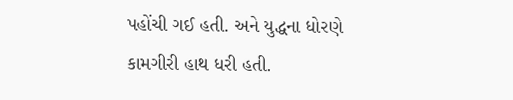પહોંચી ગઈ હતી. અને યુદ્ધના ધોરણે કામગીરી હાથ ધરી હતી.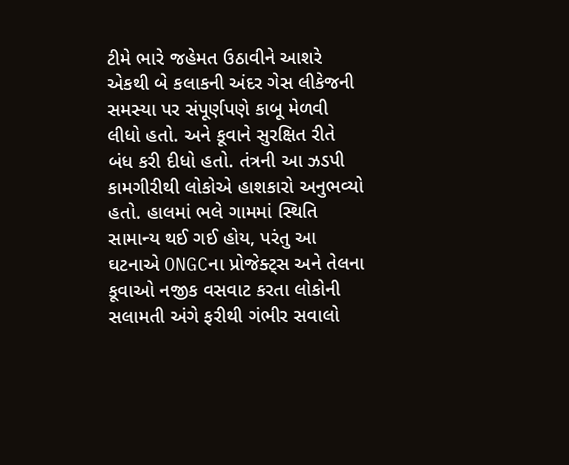ટીમે ભારે જહેમત ઉઠાવીને આશરે એકથી બે કલાકની અંદર ગેસ લીકેજની સમસ્યા પર સંપૂર્ણપણે કાબૂ મેળવી લીધો હતો. અને કૂવાને સુરક્ષિત રીતે બંધ કરી દીધો હતો. તંત્રની આ ઝડપી કામગીરીથી લોકોએ હાશકારો અનુભવ્યો હતો. હાલમાં ભલે ગામમાં સ્થિતિ સામાન્ય થઈ ગઈ હોય, પરંતુ આ ઘટનાએ ONGCના પ્રોજેક્ટ્સ અને તેલના કૂવાઓ નજીક વસવાટ કરતા લોકોની સલામતી અંગે ફરીથી ગંભીર સવાલો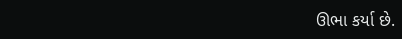ઊભા કર્યા છે.